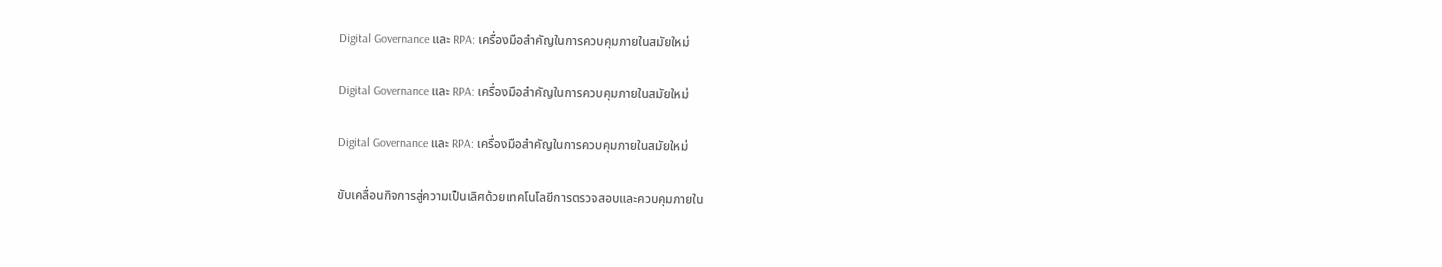Digital Governance และ RPA: เครื่องมือสำคัญในการควบคุมภายในสมัยใหม่

Digital Governance และ RPA: เครื่องมือสำคัญในการควบคุมภายในสมัยใหม่

Digital Governance และ RPA: เครื่องมือสำคัญในการควบคุมภายในสมัยใหม่

ขับเคลื่อนกิจการสู่ความเป็นเลิศด้วยเทคโนโลยีการตรวจสอบและควบคุมภายใน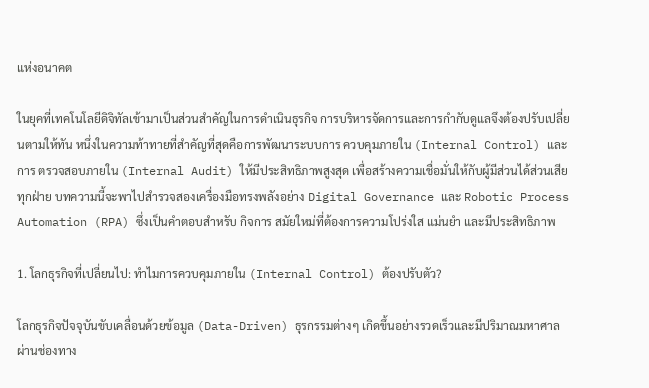แห่งอนาคต

ในยุคที่เทคโนโลยีดิจิทัลเข้ามาเป็นส่วนสำคัญในการดำเนินธุรกิจ การบริหารจัดการและการกำกับดูแลจึงต้องปรับเปลี่ยนตามให้ทัน หนึ่งในความท้าทายที่สำคัญที่สุดคือการพัฒนาระบบการ ควบคุมภายใน (Internal Control) และการ ตรวจสอบภายใน (Internal Audit) ให้มีประสิทธิภาพสูงสุด เพื่อสร้างความเชื่อมั่นให้กับผู้มีส่วนได้ส่วนเสียทุกฝ่าย บทความนี้จะพาไปสำรวจสองเครื่องมือทรงพลังอย่าง Digital Governance และ Robotic Process Automation (RPA) ซึ่งเป็นคำตอบสำหรับ กิจการ สมัยใหม่ที่ต้องการความโปร่งใส แม่นยำ และมีประสิทธิภาพ

1. โลกธุรกิจที่เปลี่ยนไป: ทำไมการควบคุมภายใน (Internal Control) ต้องปรับตัว?

โลกธุรกิจปัจจุบันขับเคลื่อนด้วยข้อมูล (Data-Driven) ธุรกรรมต่างๆ เกิดขึ้นอย่างรวดเร็วและมีปริมาณมหาศาลผ่านช่องทาง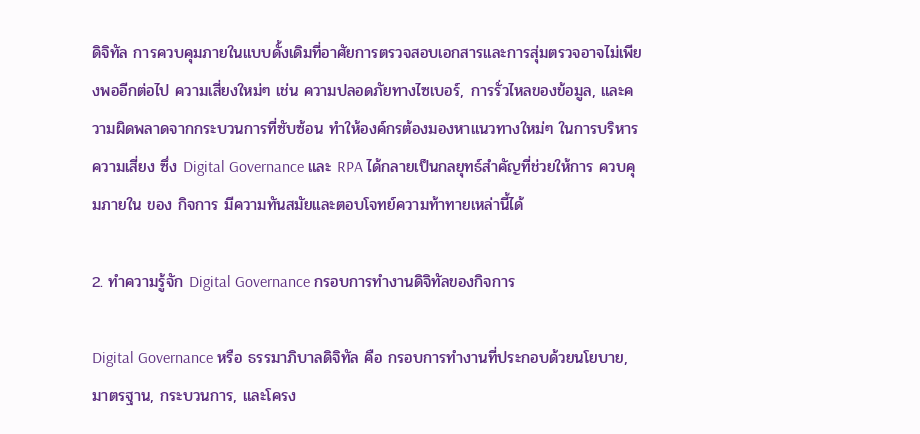ดิจิทัล การควบคุมภายในแบบดั้งเดิมที่อาศัยการตรวจสอบเอกสารและการสุ่มตรวจอาจไม่เพียงพออีกต่อไป ความเสี่ยงใหม่ๆ เช่น ความปลอดภัยทางไซเบอร์, การรั่วไหลของข้อมูล, และความผิดพลาดจากกระบวนการที่ซับซ้อน ทำให้องค์กรต้องมองหาแนวทางใหม่ๆ ในการบริหารความเสี่ยง ซึ่ง Digital Governance และ RPA ได้กลายเป็นกลยุทธ์สำคัญที่ช่วยให้การ ควบคุมภายใน ของ กิจการ มีความทันสมัยและตอบโจทย์ความท้าทายเหล่านี้ได้

2. ทำความรู้จัก Digital Governance กรอบการทำงานดิจิทัลของกิจการ

Digital Governance หรือ ธรรมาภิบาลดิจิทัล คือ กรอบการทำงานที่ประกอบด้วยนโยบาย, มาตรฐาน, กระบวนการ, และโครง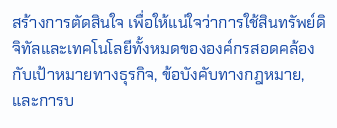สร้างการตัดสินใจ เพื่อให้แน่ใจว่าการใช้สินทรัพย์ดิจิทัลและเทคโนโลยีทั้งหมดขององค์กรสอดคล้องกับเป้าหมายทางธุรกิจ, ข้อบังคับทางกฎหมาย, และการบ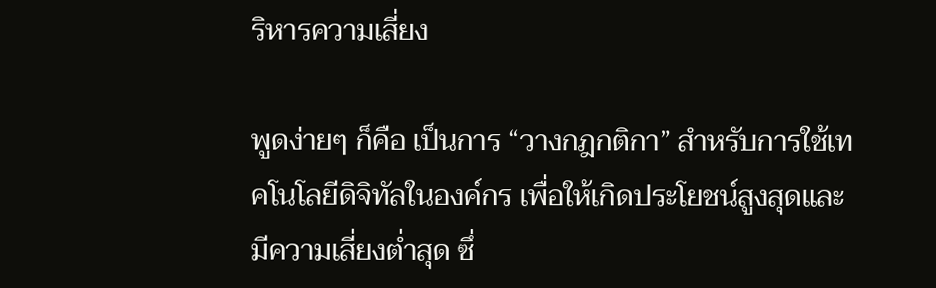ริหารความเสี่ยง

พูดง่ายๆ ก็คือ เป็นการ “วางกฎกติกา” สำหรับการใช้เทคโนโลยีดิจิทัลในองค์กร เพื่อให้เกิดประโยชน์สูงสุดและมีความเสี่ยงต่ำสุด ซึ่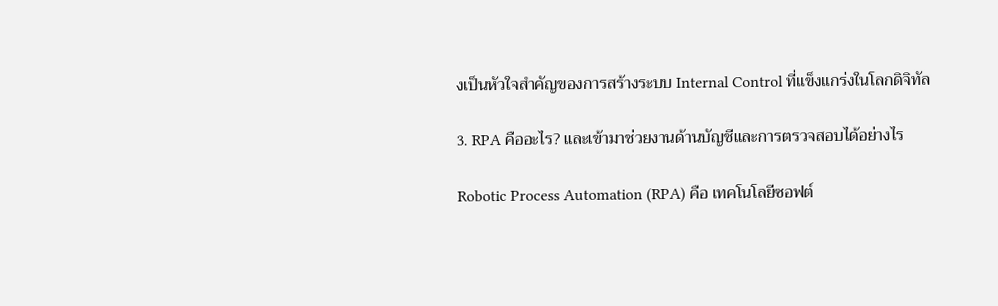งเป็นหัวใจสำคัญของการสร้างระบบ Internal Control ที่แข็งแกร่งในโลกดิจิทัล

3. RPA คืออะไร? และเข้ามาช่วยงานด้านบัญชีและการตรวจสอบได้อย่างไร

Robotic Process Automation (RPA) คือ เทคโนโลยีซอฟต์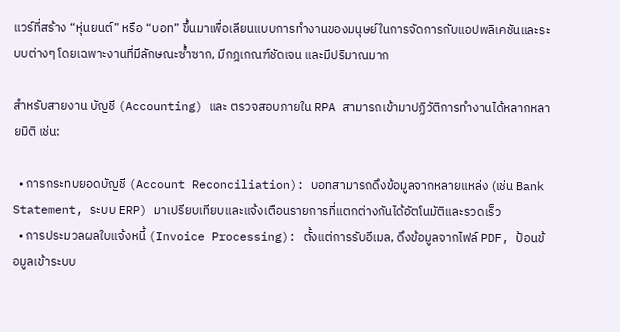แวร์ที่สร้าง “หุ่นยนต์” หรือ “บอท” ขึ้นมาเพื่อเลียนแบบการทำงานของมนุษย์ในการจัดการกับแอปพลิเคชันและระบบต่างๆ โดยเฉพาะงานที่มีลักษณะซ้ำซาก, มีกฎเกณฑ์ชัดเจน และมีปริมาณมาก

สำหรับสายงาน บัญชี (Accounting) และ ตรวจสอบภายใน RPA สามารถเข้ามาปฏิวัติการทำงานได้หลากหลายมิติ เช่น:

  • การกระทบยอดบัญชี (Account Reconciliation): บอทสามารถดึงข้อมูลจากหลายแหล่ง (เช่น Bank Statement, ระบบ ERP) มาเปรียบเทียบและแจ้งเตือนรายการที่แตกต่างกันได้อัตโนมัติและรวดเร็ว
  • การประมวลผลใบแจ้งหนี้ (Invoice Processing): ตั้งแต่การรับอีเมล, ดึงข้อมูลจากไฟล์ PDF, ป้อนข้อมูลเข้าระบบ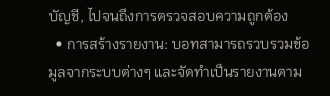บัญชี, ไปจนถึงการตรวจสอบความถูกต้อง
  • การสร้างรายงาน: บอทสามารถรวบรวมข้อมูลจากระบบต่างๆ และจัดทำเป็นรายงานตาม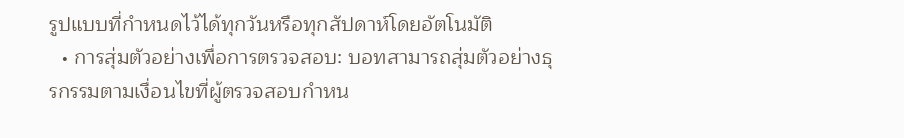รูปแบบที่กำหนดไว้ได้ทุกวันหรือทุกสัปดาห์โดยอัตโนมัติ
  • การสุ่มตัวอย่างเพื่อการตรวจสอบ: บอทสามารถสุ่มตัวอย่างธุรกรรมตามเงื่อนไขที่ผู้ตรวจสอบกำหน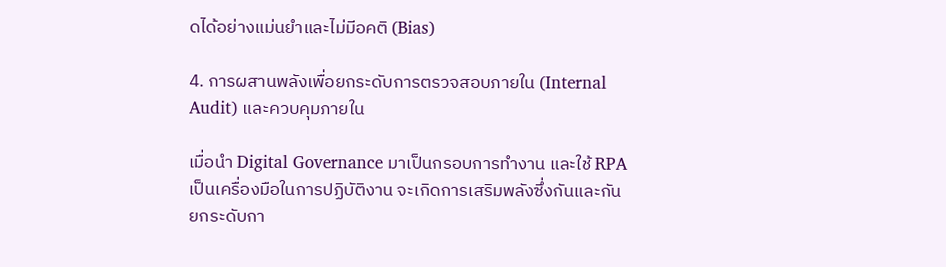ดได้อย่างแม่นยำและไม่มีอคติ (Bias)

4. การผสานพลังเพื่อยกระดับการตรวจสอบภายใน (Internal Audit) และควบคุมภายใน

เมื่อนำ Digital Governance มาเป็นกรอบการทำงาน และใช้ RPA เป็นเครื่องมือในการปฏิบัติงาน จะเกิดการเสริมพลังซึ่งกันและกัน ยกระดับกา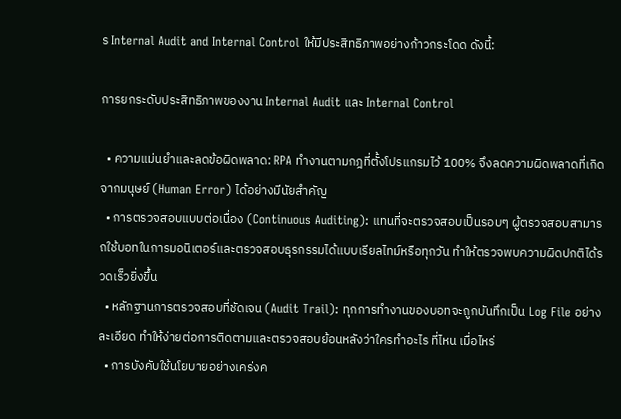ร Internal Audit and Internal Control ให้มีประสิทธิภาพอย่างก้าวกระโดด ดังนี้:

การยกระดับประสิทธิภาพของงาน Internal Audit และ Internal Control

  • ความแม่นยำและลดข้อผิดพลาด: RPA ทำงานตามกฎที่ตั้งโปรแกรมไว้ 100% จึงลดความผิดพลาดที่เกิดจากมนุษย์ (Human Error) ได้อย่างมีนัยสำคัญ
  • การตรวจสอบแบบต่อเนื่อง (Continuous Auditing): แทนที่จะตรวจสอบเป็นรอบๆ ผู้ตรวจสอบสามารถใช้บอทในการมอนิเตอร์และตรวจสอบธุรกรรมได้แบบเรียลไทม์หรือทุกวัน ทำให้ตรวจพบความผิดปกติได้รวดเร็วยิ่งขึ้น
  • หลักฐานการตรวจสอบที่ชัดเจน (Audit Trail): ทุกการทำงานของบอทจะถูกบันทึกเป็น Log File อย่างละเอียด ทำให้ง่ายต่อการติดตามและตรวจสอบย้อนหลังว่าใครทำอะไร ที่ไหน เมื่อไหร่
  • การบังคับใช้นโยบายอย่างเคร่งค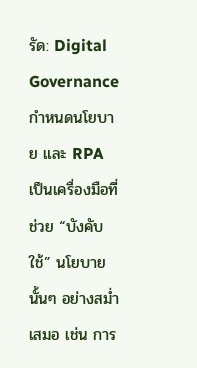รัด: Digital Governance กำหนดนโยบาย และ RPA เป็นเครื่องมือที่ช่วย “บังคับใช้” นโยบายนั้นๆ อย่างสม่ำเสมอ เช่น การ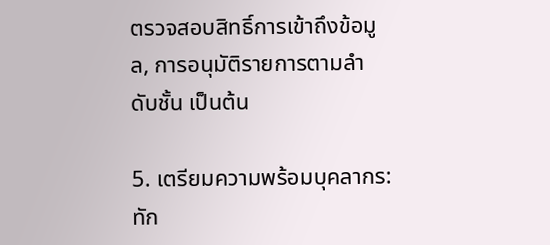ตรวจสอบสิทธิ์การเข้าถึงข้อมูล, การอนุมัติรายการตามลำดับชั้น เป็นต้น

5. เตรียมความพร้อมบุคลากร: ทัก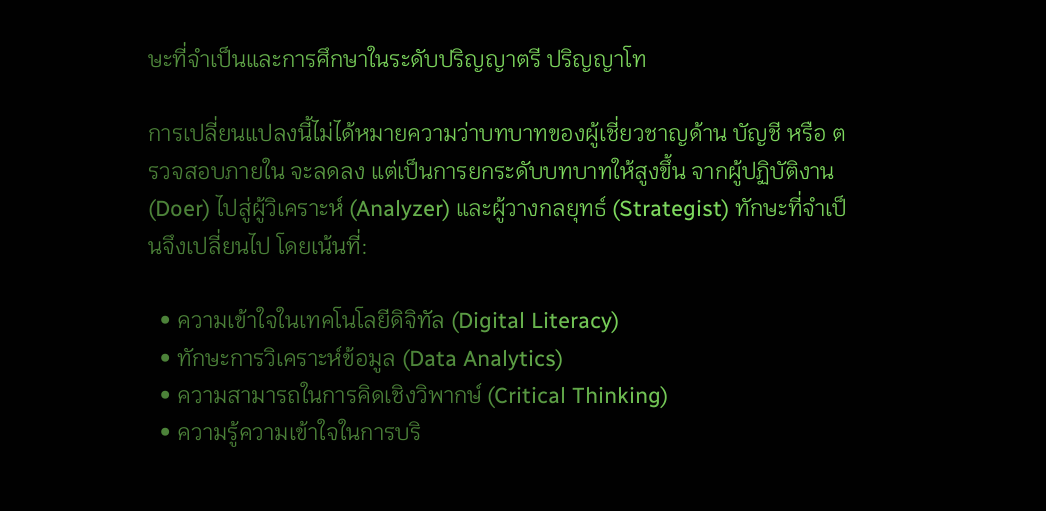ษะที่จำเป็นและการศึกษาในระดับปริญญาตรี ปริญญาโท

การเปลี่ยนแปลงนี้ไม่ได้หมายความว่าบทบาทของผู้เชี่ยวชาญด้าน บัญชี หรือ ตรวจสอบภายใน จะลดลง แต่เป็นการยกระดับบทบาทให้สูงขึ้น จากผู้ปฏิบัติงาน (Doer) ไปสู่ผู้วิเคราะห์ (Analyzer) และผู้วางกลยุทธ์ (Strategist) ทักษะที่จำเป็นจึงเปลี่ยนไป โดยเน้นที่:

  • ความเข้าใจในเทคโนโลยีดิจิทัล (Digital Literacy)
  • ทักษะการวิเคราะห์ข้อมูล (Data Analytics)
  • ความสามารถในการคิดเชิงวิพากษ์ (Critical Thinking)
  • ความรู้ความเข้าใจในการบริ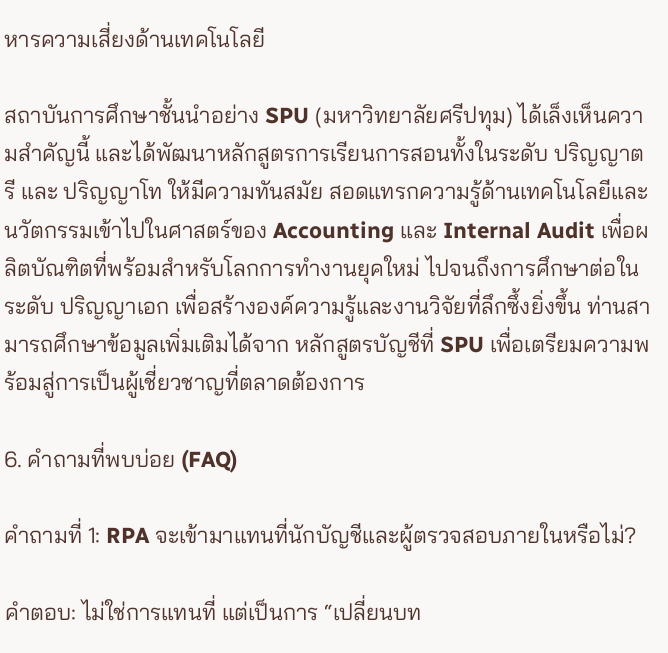หารความเสี่ยงด้านเทคโนโลยี

สถาบันการศึกษาชั้นนำอย่าง SPU (มหาวิทยาลัยศรีปทุม) ได้เล็งเห็นความสำคัญนี้ และได้พัฒนาหลักสูตรการเรียนการสอนทั้งในระดับ ปริญญาตรี และ ปริญญาโท ให้มีความทันสมัย สอดแทรกความรู้ด้านเทคโนโลยีและนวัตกรรมเข้าไปในศาสตร์ของ Accounting และ Internal Audit เพื่อผลิตบัณฑิตที่พร้อมสำหรับโลกการทำงานยุคใหม่ ไปจนถึงการศึกษาต่อในระดับ ปริญญาเอก เพื่อสร้างองค์ความรู้และงานวิจัยที่ลึกซึ้งยิ่งขึ้น ท่านสามารถศึกษาข้อมูลเพิ่มเติมได้จาก หลักสูตรบัญชีที่ SPU เพื่อเตรียมความพร้อมสู่การเป็นผู้เชี่ยวชาญที่ตลาดต้องการ

6. คำถามที่พบบ่อย (FAQ)

คำถามที่ 1: RPA จะเข้ามาแทนที่นักบัญชีและผู้ตรวจสอบภายในหรือไม่?

คำตอบ: ไม่ใช่การแทนที่ แต่เป็นการ “เปลี่ยนบท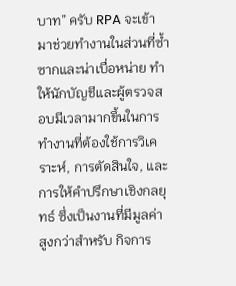บาท” ครับ RPA จะเข้ามาช่วยทำงานในส่วนที่ซ้ำซากและน่าเบื่อหน่าย ทำให้นักบัญชีและผู้ตรวจสอบมีเวลามากขึ้นในการทำงานที่ต้องใช้การวิเคราะห์, การตัดสินใจ, และการให้คำปรึกษาเชิงกลยุทธ์ ซึ่งเป็นงานที่มีมูลค่าสูงกว่าสำหรับ กิจการ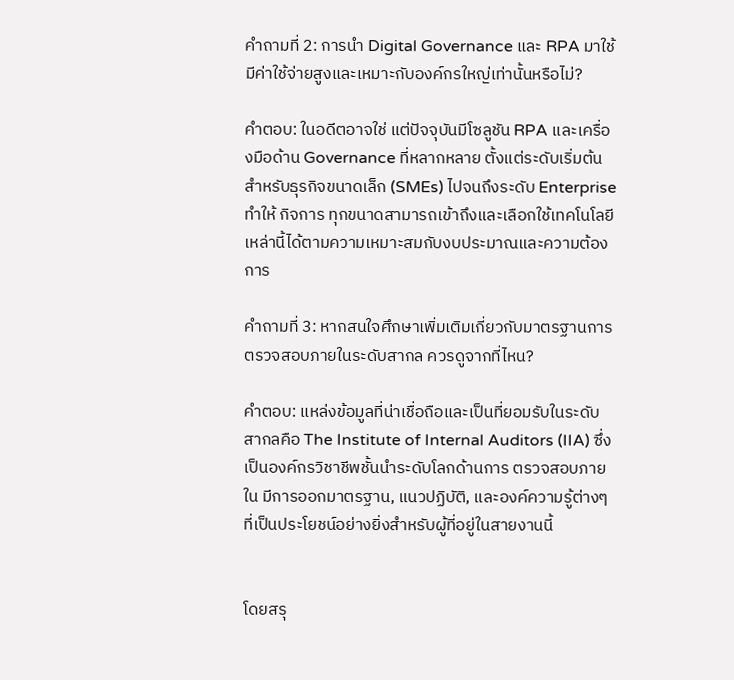คำถามที่ 2: การนำ Digital Governance และ RPA มาใช้ มีค่าใช้จ่ายสูงและเหมาะกับองค์กรใหญ่เท่านั้นหรือไม่?

คำตอบ: ในอดีตอาจใช่ แต่ปัจจุบันมีโซลูชัน RPA และเครื่องมือด้าน Governance ที่หลากหลาย ตั้งแต่ระดับเริ่มต้นสำหรับธุรกิจขนาดเล็ก (SMEs) ไปจนถึงระดับ Enterprise ทำให้ กิจการ ทุกขนาดสามารถเข้าถึงและเลือกใช้เทคโนโลยีเหล่านี้ได้ตามความเหมาะสมกับงบประมาณและความต้องการ

คำถามที่ 3: หากสนใจศึกษาเพิ่มเติมเกี่ยวกับมาตรฐานการตรวจสอบภายในระดับสากล ควรดูจากที่ไหน?

คำตอบ: แหล่งข้อมูลที่น่าเชื่อถือและเป็นที่ยอมรับในระดับสากลคือ The Institute of Internal Auditors (IIA) ซึ่งเป็นองค์กรวิชาชีพชั้นนำระดับโลกด้านการ ตรวจสอบภายใน มีการออกมาตรฐาน, แนวปฏิบัติ, และองค์ความรู้ต่างๆ ที่เป็นประโยชน์อย่างยิ่งสำหรับผู้ที่อยู่ในสายงานนี้


โดยสรุ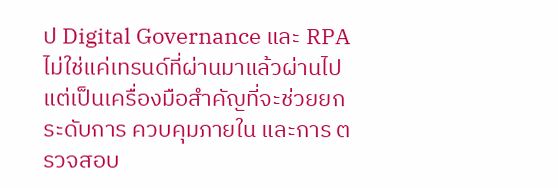ป Digital Governance และ RPA ไม่ใช่แค่เทรนด์ที่ผ่านมาแล้วผ่านไป แต่เป็นเครื่องมือสำคัญที่จะช่วยยกระดับการ ควบคุมภายใน และการ ตรวจสอบ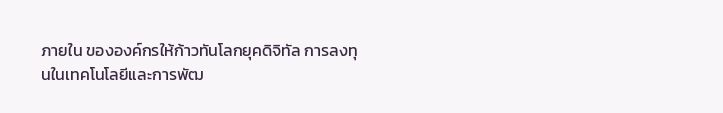ภายใน ขององค์กรให้ก้าวทันโลกยุคดิจิทัล การลงทุนในเทคโนโลยีและการพัฒ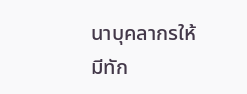นาบุคลากรให้มีทัก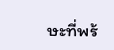ษะที่พร้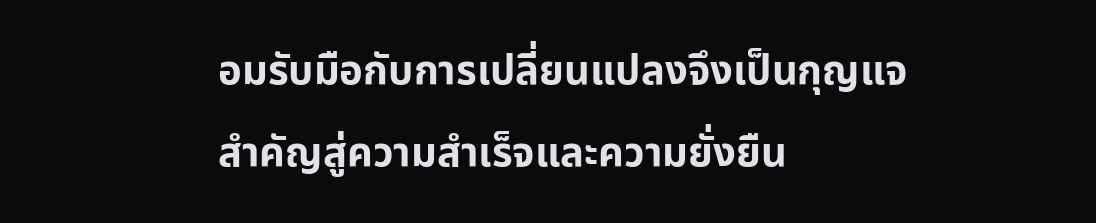อมรับมือกับการเปลี่ยนแปลงจึงเป็นกุญแจสำคัญสู่ความสำเร็จและความยั่งยืน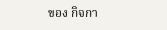ของ กิจกา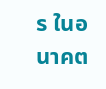ร ในอนาคต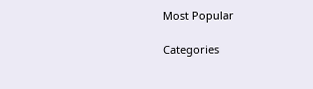Most Popular

Categories